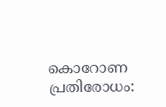കൊറോണ പ്രതിരോധം: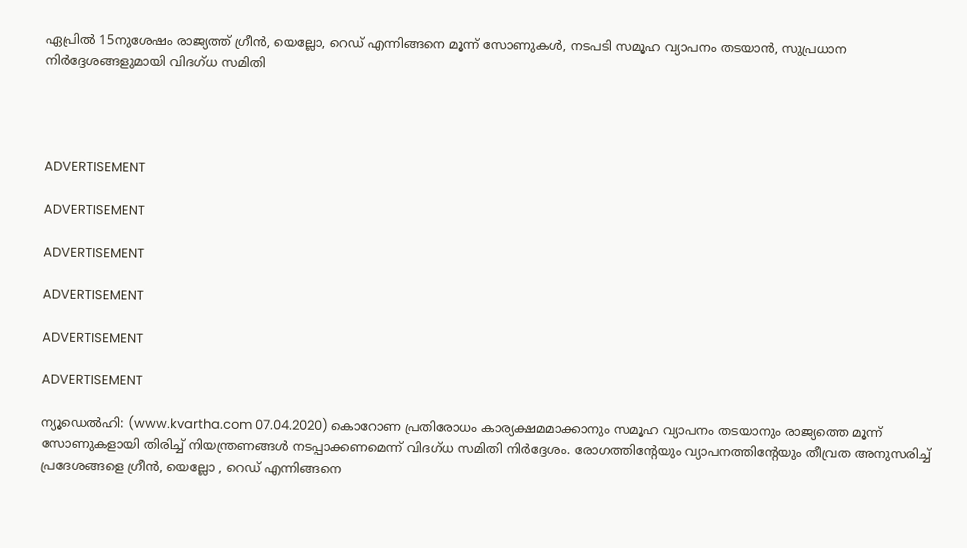ഏപ്രിൽ 15നുശേഷം രാജ്യത്ത് ഗ്രീൻ, യെല്ലോ, റെഡ് എന്നിങ്ങനെ മൂന്ന് സോണുകൾ, നടപടി സമൂഹ വ്യാപനം തടയാൻ, സുപ്രധാന നിർദ്ദേശങ്ങളുമായി വിദഗ്ധ സമിതി




ADVERTISEMENT

ADVERTISEMENT

ADVERTISEMENT

ADVERTISEMENT

ADVERTISEMENT

ADVERTISEMENT

ന്യൂഡെൽഹി: (www.kvartha.com 07.04.2020) കൊറോണ പ്രതിരോധം കാര്യക്ഷമമാക്കാനും സമൂഹ വ്യാപനം തടയാനും രാജ്യത്തെ മൂന്ന് സോണുകളായി തിരിച്ച് നിയന്ത്രണങ്ങൾ നടപ്പാക്കണമെന്ന് വിദഗ്ധ സമിതി നിർദ്ദേശം. രോഗത്തിന്റേയും വ്യാപനത്തിന്റേയും തീവ്രത അനുസരിച്ച് പ്രദേശങ്ങളെ ഗ്രീൻ, യെല്ലോ , റെഡ് എന്നിങ്ങനെ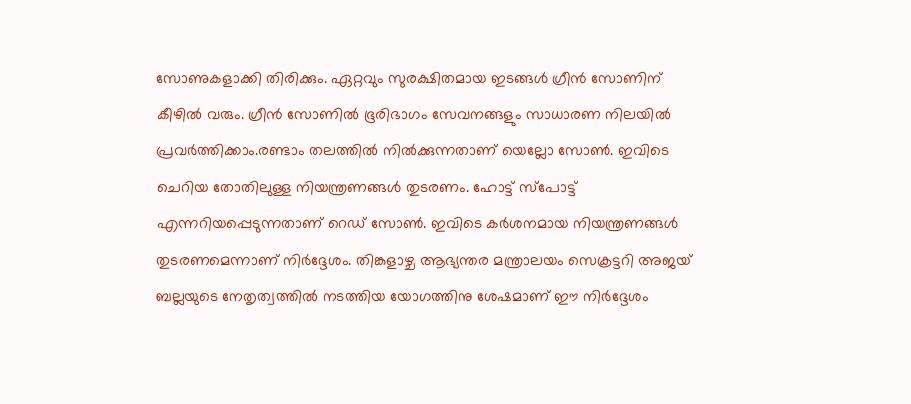സോണുകളാക്കി തിരിക്കും. ഏറ്റവും സുരക്ഷിതമായ ഇടങ്ങൾ ഗ്രീൻ സോണിന് കീഴിൽ വരും. ഗ്രീൻ സോണിൽ ഭൂരിഭാഗം സേവനങ്ങളും സാധാരണ നിലയിൽ പ്രവർത്തിക്കാം.രണ്ടാം തലത്തിൽ നിൽക്കുന്നതാണ് യെല്ലോ സോൺ. ഇവിടെ ചെറിയ തോതിലുള്ള നിയന്ത്രണങ്ങൾ തുടരണം. ഹോട്ട് സ്പോട്ട് എന്നറിയപ്പെടുന്നതാണ് റെഡ് സോൺ. ഇവിടെ കർശനമായ നിയന്ത്രണങ്ങൾ തുടരണമെന്നാണ് നിർദ്ദേശം. തിങ്കളാഴ്ച ആഭ്യന്തര മന്ത്രാലയം സെക്രട്ടറി അജയ് ബല്ലയുടെ നേതൃത്വത്തിൽ നടത്തിയ യോഗത്തിനു ശേഷമാണ് ഈ നിർദ്ദേശം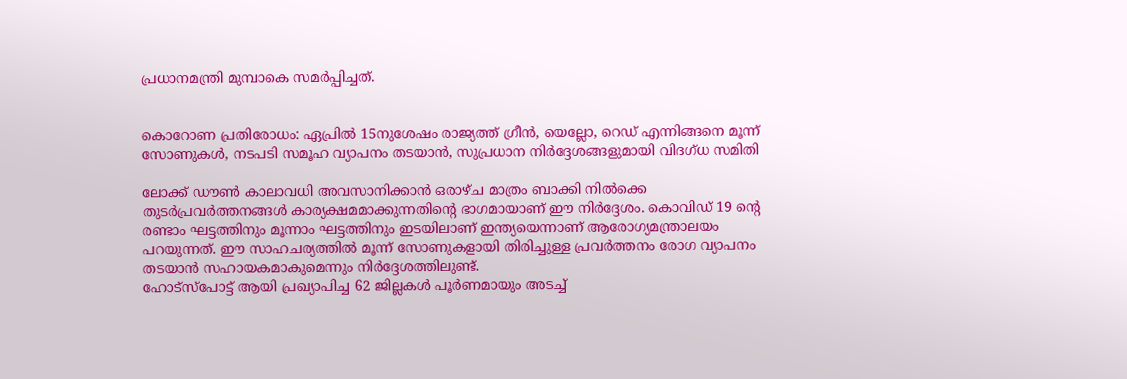പ്രധാനമന്ത്രി മുമ്പാകെ സമർപ്പിച്ചത്.


കൊറോണ പ്രതിരോധം: ഏപ്രിൽ 15നുശേഷം രാജ്യത്ത് ഗ്രീൻ, യെല്ലോ, റെഡ് എന്നിങ്ങനെ മൂന്ന് സോണുകൾ, നടപടി സമൂഹ വ്യാപനം തടയാൻ, സുപ്രധാന നിർദ്ദേശങ്ങളുമായി വിദഗ്ധ സമിതി

ലോക്ക് ഡൗൺ കാലാവധി അവസാനിക്കാൻ ഒരാഴ്ച മാത്രം ബാക്കി നിൽക്കെ തുടർപ്രവർത്തനങ്ങൾ കാര്യക്ഷമമാക്കുന്നതിന്റെ ഭാഗമായാണ് ഈ നിർദ്ദേശം. കൊവിഡ് 19 ന്റെ രണ്ടാം ഘട്ടത്തിനും മൂന്നാം ഘട്ടത്തിനും ഇടയിലാണ് ഇന്ത്യയെന്നാണ് ആരോഗ്യമന്ത്രാലയം പറയുന്നത്. ഈ സാഹചര്യത്തിൽ മൂന്ന് സോണുകളായി തിരിച്ചുള്ള പ്രവർത്തനം രോഗ വ്യാപനം തടയാൻ സഹായകമാകുമെന്നും നിർദ്ദേശത്തിലുണ്ട്.
ഹോട്സ്പോട്ട് ആയി പ്രഖ്യാപിച്ച 62 ജില്ലകൾ പൂർണമായും അടച്ച്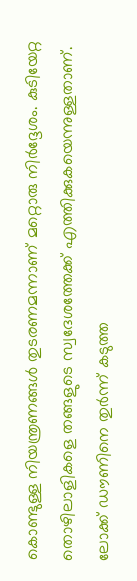കൊണ്ടുള്ള നിയന്ത്രണങ്ങൾ തുടരണമന്നാണ് മറ്റൊരു നിർദ്ദേശം. കുടിയേറ്റ തൊഴിലാളികളെ തങ്ങളുടെ സ്വദേശത്തേക്ക് എത്തിക്കുകയെന്നുള്ളതാണ്. ലോക്ക് ഡൗണിനെ തുർന്ന് കടുത്ത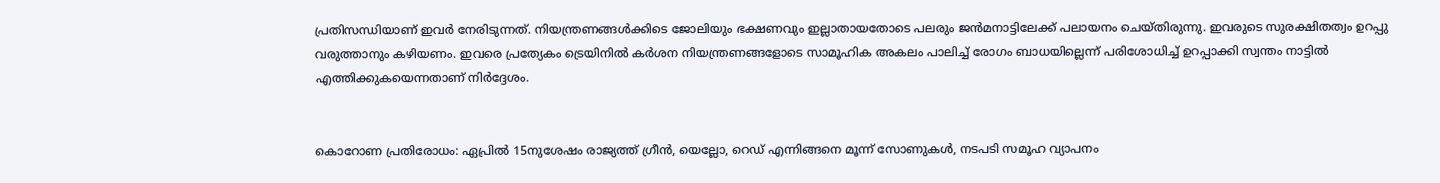പ്രതിസന്ധിയാണ് ഇവർ നേരിടുന്നത്. നിയന്ത്രണങ്ങൾക്കിടെ ജോലിയും ഭക്ഷണവും ഇല്ലാതായതോടെ പലരും ജൻമനാട്ടിലേക്ക് പലായനം ചെയ്തിരുന്നു. ഇവരുടെ സുരക്ഷിതത്വം ഉറപ്പു വരുത്താനും കഴിയണം. ഇവരെ പ്രത്യേകം ട്രെയിനിൽ കർശന നിയന്ത്രണങ്ങളോടെ സാമൂഹിക അകലം പാലിച്ച് രോഗം ബാധയില്ലെന്ന് പരിശോധിച്ച് ഉറപ്പാക്കി സ്വന്തം നാട്ടിൽ എത്തിക്കുകയെന്നതാണ് നിർദ്ദേശം.


കൊറോണ പ്രതിരോധം: ഏപ്രിൽ 15നുശേഷം രാജ്യത്ത് ഗ്രീൻ, യെല്ലോ, റെഡ് എന്നിങ്ങനെ മൂന്ന് സോണുകൾ, നടപടി സമൂഹ വ്യാപനം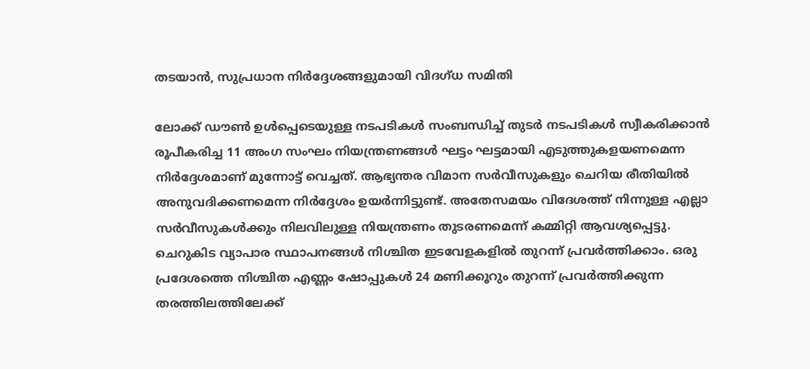തടയാൻ, സുപ്രധാന നിർദ്ദേശങ്ങളുമായി വിദഗ്ധ സമിതി

ലോക്ക് ഡൗൺ ഉൾപ്പെടെയുള്ള നടപടികൾ സംബന്ധിച്ച് തുടർ നടപടികൾ സ്വീകരിക്കാൻ രൂപീകരിച്ച 11 അംഗ സംഘം നിയന്ത്രണങ്ങൾ ഘട്ടം ഘട്ടമായി എടുത്തുകളയണമെന്ന നിർദ്ദേശമാണ് മുന്നോട്ട് വെച്ചത്. ആഭ്യന്തര വിമാന സർവീസുകളും ചെറിയ രീതിയിൽ അനുവദിക്കണമെന്ന നിർദ്ദേശം ഉയർന്നിട്ടുണ്ട്. അതേസമയം വിദേശത്ത് നിന്നുള്ള എല്ലാ സർവീസുകൾക്കും നിലവിലുള്ള നിയന്ത്രണം തുടരണമെന്ന് കമ്മിറ്റി ആവശ്യപ്പെട്ടു.
ചെറുകിട വ്യാപാര സ്ഥാപനങ്ങൾ നിശ്ചിത ഇടവേളകളിൽ തുറന്ന് പ്രവർത്തിക്കാം. ഒരു പ്രദേശത്തെ നിശ്ചിത എണ്ണം ഷോപ്പുകൾ 24 മണിക്കൂറും തുറന്ന് പ്രവർത്തിക്കുന്ന തരത്തിലത്തിലേക്ക്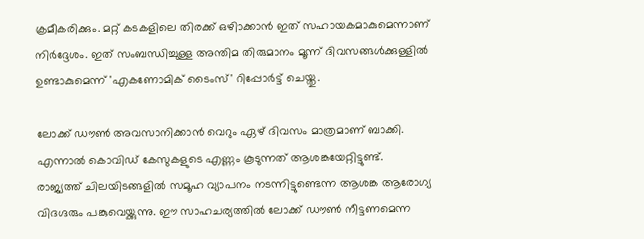ക്രമീകരിക്കും. മറ്റ് കടകളിലെ തിരക്ക് ഒഴിാക്കാൻ ഇത് സഹായകമാകുമെന്നാണ് നിർദ്ദേശം. ഇത് സംബന്ധിച്ചുള്ള അന്തിമ തിരുമാനം മൂന്ന് ദിവസങ്ങൾക്കുള്ളിൽ ഉണ്ടാകുമെന്ന് 'എകണോമിക് ടൈംസ്' റിപ്പോർട്ട് ചെയ്തു.

ലോക്ക് ഡൗൺ അവസാനിക്കാൻ വെറും ഏഴ് ദിവസം മാത്രമാണ് ബാക്കി. എന്നാൽ കൊവിഡ് കേസുകളുടെ എണ്ണം കൂടുന്നത് ആശങ്കയേറ്റിട്ടുണ്ട്.  രാജ്യത്ത് ചിലയിടങ്ങളിൽ സമൂഹ വ്യാപനം നടന്നിട്ടുണ്ടെന്ന ആശങ്ക ആരോഗ്യ വിദഗ്ദരും പങ്കുവെയ്ക്കുന്നു. ഈ സാഹചര്യത്തിൽ ലോക്ക് ഡൗൺ നീട്ടണമെന്ന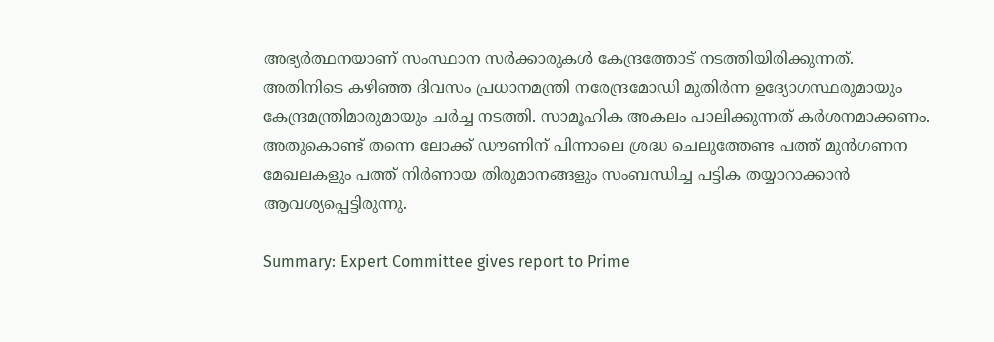അഭ്യർത്ഥനയാണ് സംസ്ഥാന സർക്കാരുകൾ കേന്ദ്രത്തോട് നടത്തിയിരിക്കുന്നത്.
അതിനിടെ കഴിഞ്ഞ ദിവസം പ്രധാനമന്ത്രി നരേന്ദ്രമോഡി മുതിർന്ന ഉദ്യോഗസ്ഥരുമായും കേന്ദ്രമന്ത്രിമാരുമായും ചർച്ച നടത്തി. സാമൂഹിക അകലം പാലിക്കുന്നത് കർശനമാക്കണം. അതുകൊണ്ട് തന്നെ ലോക്ക് ഡൗണിന് പിന്നാലെ ശ്രദ്ധ ചെലുത്തേണ്ട പത്ത് മുൻഗണന മേഖലകളും പത്ത് നിർണായ തിരുമാനങ്ങളും സംബന്ധിച്ച പട്ടിക തയ്യാറാക്കാൻ ആവശ്യപ്പെട്ടിരുന്നു.

Summary: Expert Committee gives report to Prime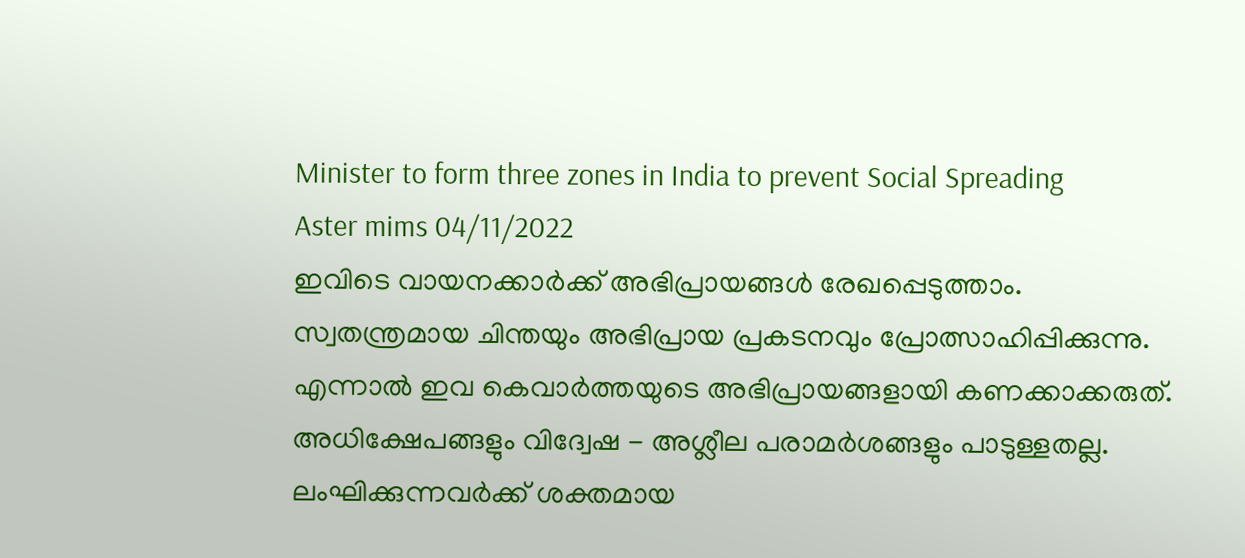Minister to form three zones in India to prevent Social Spreading
Aster mims 04/11/2022
ഇവിടെ വായനക്കാർക്ക് അഭിപ്രായങ്ങൾ രേഖപ്പെടുത്താം. സ്വതന്ത്രമായ ചിന്തയും അഭിപ്രായ പ്രകടനവും പ്രോത്സാഹിപ്പിക്കുന്നു. എന്നാൽ ഇവ കെവാർത്തയുടെ അഭിപ്രായങ്ങളായി കണക്കാക്കരുത്. അധിക്ഷേപങ്ങളും വിദ്വേഷ - അശ്ലീല പരാമർശങ്ങളും പാടുള്ളതല്ല. ലംഘിക്കുന്നവർക്ക് ശക്തമായ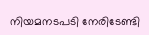നിയമനടപടി നേരിടേണ്ടി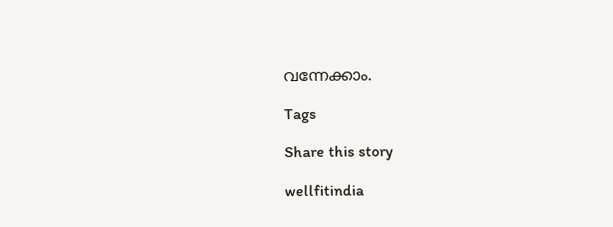വന്നേക്കാം.

Tags

Share this story

wellfitindia